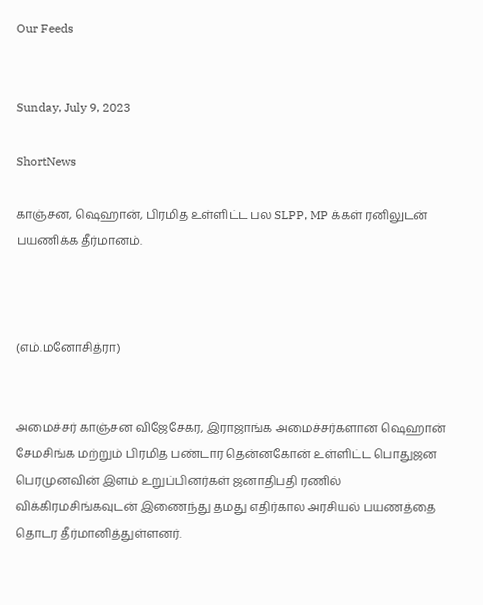Our Feeds


Sunday, July 9, 2023

ShortNews

காஞ்சன, ஷெஹான், பிரமித உள்ளிட்ட பல SLPP, MP க்கள் ரனிலுடன் பயணிக்க தீர்மானம்.



(எம்.மனோசித்ரா)


அமைச்சர் காஞ்சன விஜேசேகர, இராஜாங்க அமைச்சர்களான ஷெஹான் சேமசிங்க மற்றும் பிரமித பண்டார தென்னகோன் உள்ளிட்ட பொதுஜன பெரமுனவின் இளம் உறுப்பினர்கள் ஜனாதிபதி ரணில் விக்கிரமசிங்கவுடன் இணைந்து தமது எதிர்கால அரசியல் பயணத்தை தொடர தீர்மானித்துள்ளனர்.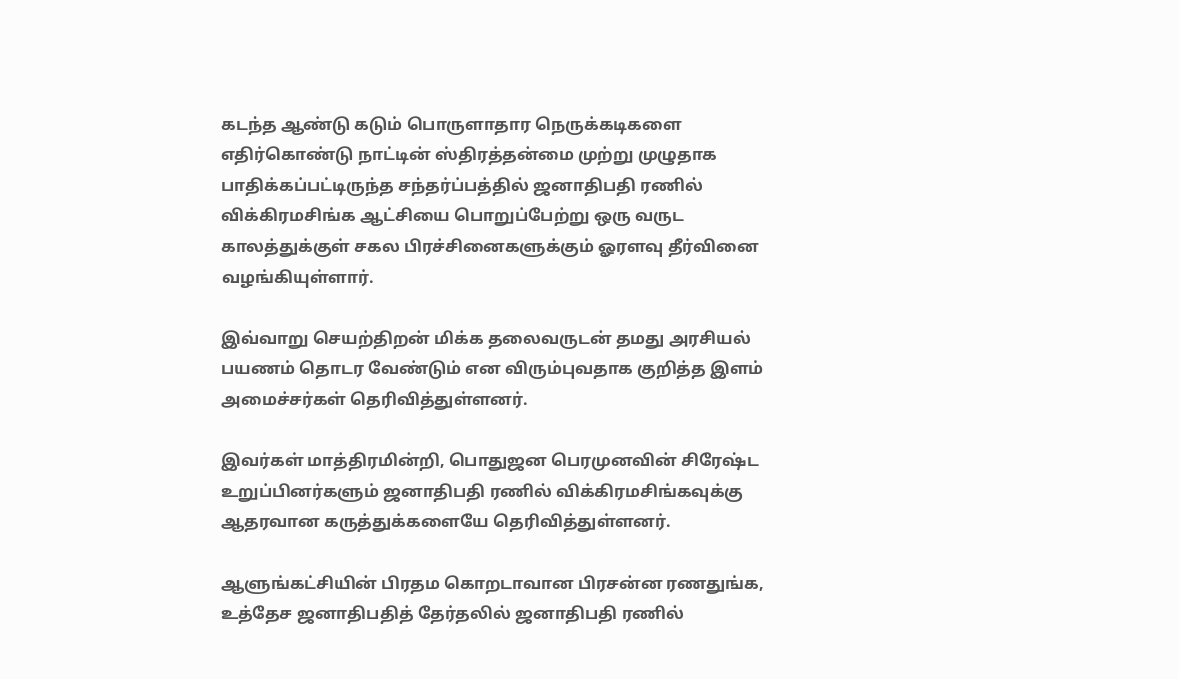கடந்த ஆண்டு கடும் பொருளாதார நெருக்கடிகளை எதிர்கொண்டு நாட்டின் ஸ்திரத்தன்மை முற்று முழுதாக பாதிக்கப்பட்டிருந்த சந்தர்ப்பத்தில் ஜனாதிபதி ரணில் விக்கிரமசிங்க ஆட்சியை பொறுப்பேற்று ஒரு வருட காலத்துக்குள் சகல பிரச்சினைகளுக்கும் ஓரளவு தீர்வினை வழங்கியுள்ளார்.

இவ்வாறு செயற்திறன் மிக்க தலைவருடன் தமது அரசியல் பயணம் தொடர வேண்டும் என விரும்புவதாக குறித்த இளம் அமைச்சர்கள் தெரிவித்துள்ளனர்.

இவர்கள் மாத்திரமின்றி, பொதுஜன பெரமுனவின் சிரேஷ்ட உறுப்பினர்களும் ஜனாதிபதி ரணில் விக்கிரமசிங்கவுக்கு ஆதரவான கருத்துக்களையே தெரிவித்துள்ளனர்.

ஆளுங்கட்சியின் பிரதம கொறடாவான பிரசன்ன ரணதுங்க, உத்தேச ஜனாதிபதித் தேர்தலில் ஜனாதிபதி ரணில்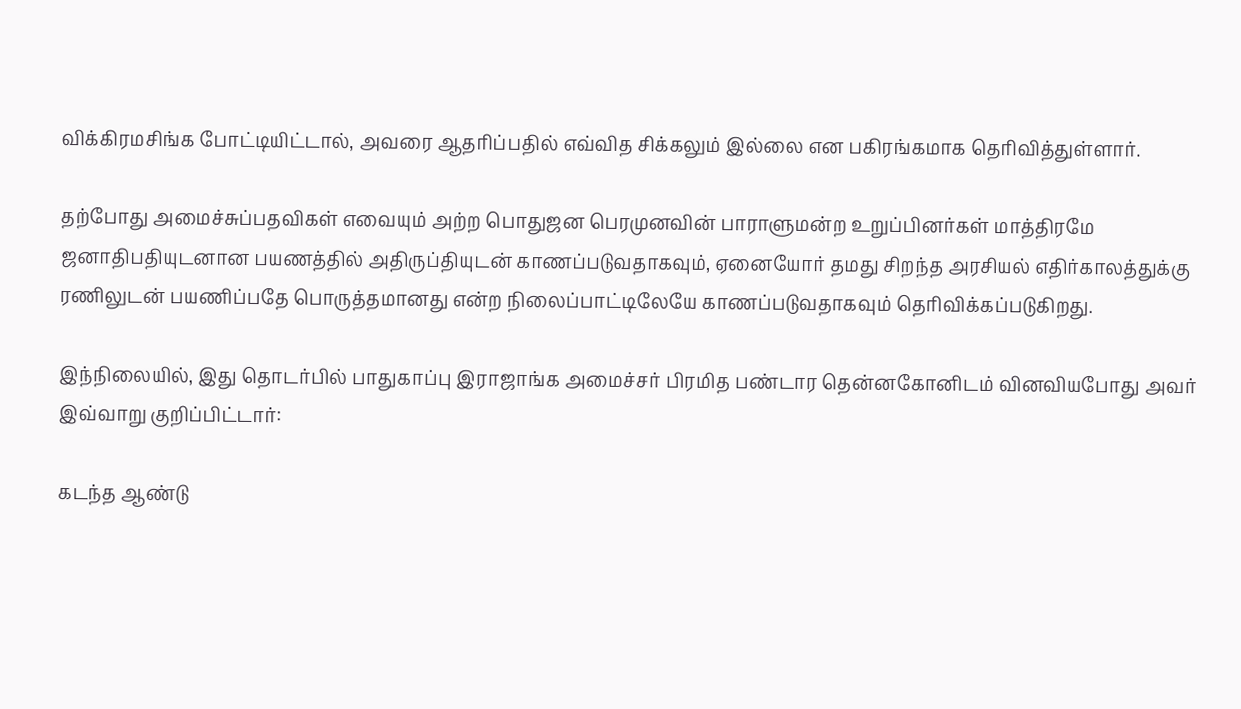விக்கிரமசிங்க போட்டியிட்டால், அவரை ஆதரிப்பதில் எவ்வித சிக்கலும் இல்லை என பகிரங்கமாக தெரிவித்துள்ளார்.

தற்போது அமைச்சுப்பதவிகள் எவையும் அற்ற பொதுஜன பெரமுனவின் பாராளுமன்ற உறுப்பினர்கள் மாத்திரமே ஜனாதிபதியுடனான பயணத்தில் அதிருப்தியுடன் காணப்படுவதாகவும், ஏனையோர் தமது சிறந்த அரசியல் எதிர்காலத்துக்கு ரணிலுடன் பயணிப்பதே பொருத்தமானது என்ற நிலைப்பாட்டிலேயே காணப்படுவதாகவும் தெரிவிக்கப்படுகிறது.

இந்நிலையில், இது தொடர்பில் பாதுகாப்பு இராஜாங்க அமைச்சர் பிரமித பண்டார தென்னகோனிடம் வினவியபோது அவர் இவ்வாறு குறிப்பிட்டார்:

கடந்த ஆண்டு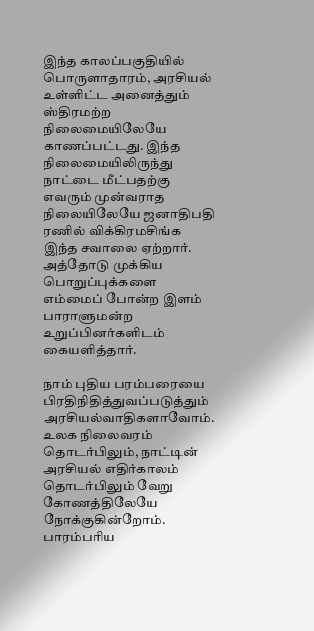இந்த காலப்பகுதியில் பொருளாதாரம், அரசியல் உள்ளிட்ட அனைத்தும் ஸ்திரமற்ற நிலைமையிலேயே காணப்பட்டது. இந்த நிலைமையிலிருந்து நாட்டை மீட்பதற்கு எவரும் முன்வராத நிலையிலேயே ஜனாதிபதி ரணில் விக்கிரமசிங்க இந்த சவாலை ஏற்றார். அத்தோடு முக்கிய பொறுப்புக்களை எம்மைப் போன்ற இளம் பாராளுமன்ற உறுப்பினர்களிடம் கையளித்தார்.

நாம் புதிய பரம்பரையை பிரதிநிதித்துவப்படுத்தும் அரசியல்வாதிகளாவோம். உலக நிலைவரம் தொடர்பிலும், நாட்டின் அரசியல் எதிர்காலம் தொடர்பிலும் வேறு கோணத்திலேயே நோக்குகின்றோம். பாரம்பரிய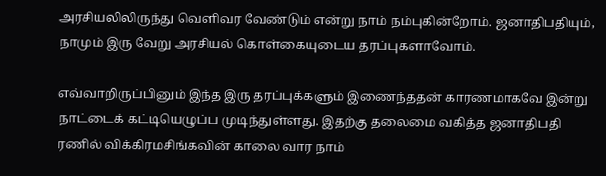அரசியலிலிருந்து வெளிவர வேண்டும் என்று நாம் நம்புகின்றோம். ஜனாதிபதியும், நாமும் இரு வேறு அரசியல் கொள்கையுடைய தரப்புகளாவோம்.

எவ்வாறிருப்பினும் இந்த இரு தரப்புக்களும் இணைந்ததன் காரணமாகவே இன்று நாட்டைக் கட்டியெழுப்ப முடிந்துள்ளது. இதற்கு தலைமை வகித்த ஜனாதிபதி ரணில் விக்கிரமசிங்கவின் காலை வார நாம்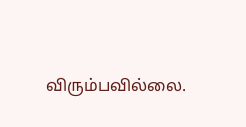விரும்பவில்லை.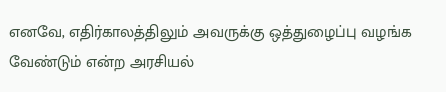எனவே, எதிர்காலத்திலும் அவருக்கு ஒத்துழைப்பு வழங்க வேண்டும் என்ற அரசியல்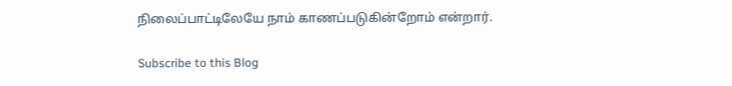நிலைப்பாட்டிலேயே நாம் காணப்படுகின்றோம் என்றார்.

Subscribe to this Blog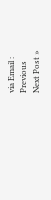via Email :
Previous
Next Post »